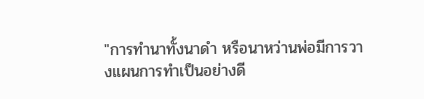"การทำนาทั้งนาดำ หรือนาหว่านพ่อมีการวางแผนการทำเป็นอย่างดี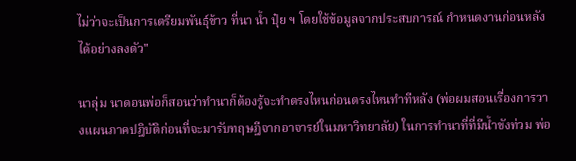ไม่ว่าจะเป็นการเตรียมพันธุ์ข้าว ที่นา น้ำ ปุ๋ย ฯ โดยใช้ข้อมูลจากประสบการณ์ กำหนดงานก่อนหลังได้อย่างลงตัว"

นาลุ่ม นาดอนพ่อก็สอนว่าทำนาก็ต้องรู้จะทำตรงไหนก่อนตรงไหนทำทีหลัง (พ่อผมสอนเรื่องการวางแผนภาคปฎิบัติก่อนที่จะมารับทฤษฎีจากอาจารย์ในมหาวิทยาลัย) ในการทำนาที่ที่มีน้ำขังท่วม พ่อ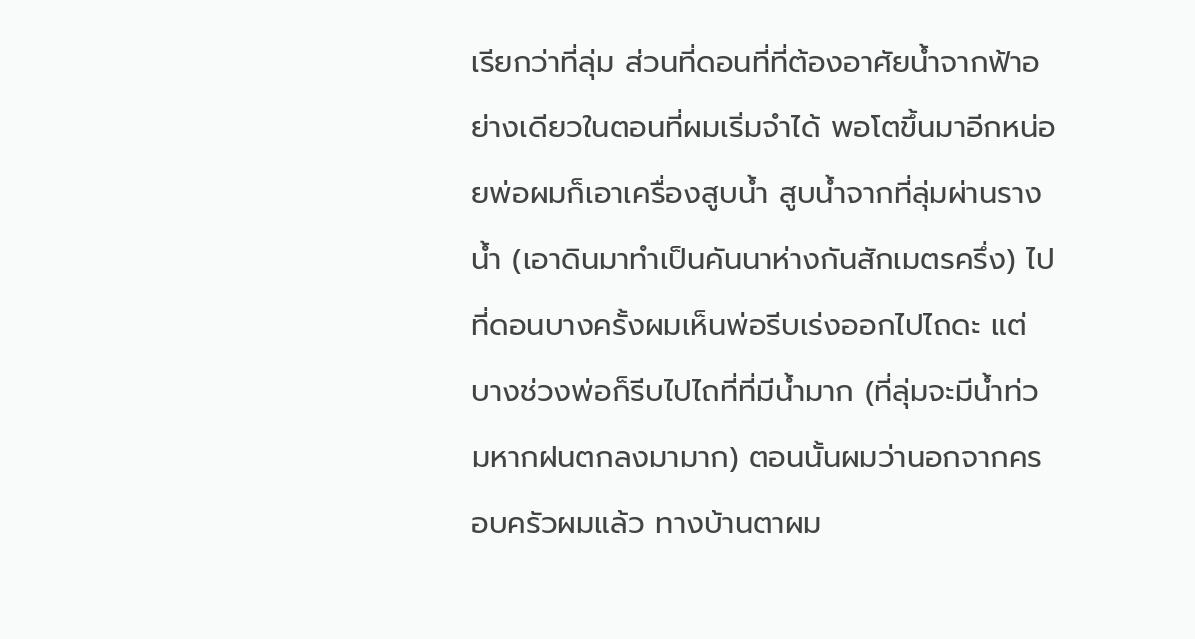เรียกว่าที่ลุ่ม ส่วนที่ดอนที่ที่ต้องอาศัยน้ำจากฟ้าอย่างเดียวในตอนที่ผมเริ่มจำได้ พอโตขึ้นมาอีกหน่อยพ่อผมก็เอาเครื่องสูบน้ำ สูบน้ำจากที่ลุ่มผ่านรางน้ำ (เอาดินมาทำเป็นคันนาห่างกันสักเมตรครึ่ง) ไปที่ดอนบางครั้งผมเห็นพ่อรีบเร่งออกไปไถดะ แต่บางช่วงพ่อก็รีบไปไถที่ที่มีน้ำมาก (ที่ลุ่มจะมีน้ำท่วมหากฝนตกลงมามาก) ตอนนั้นผมว่านอกจากครอบครัวผมแล้ว ทางบ้านตาผม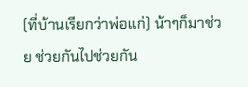(ที่บ้านเรียกว่าพ่อแก่) น้าๆก็มาช่วย ช่วยกันไปช่วยกัน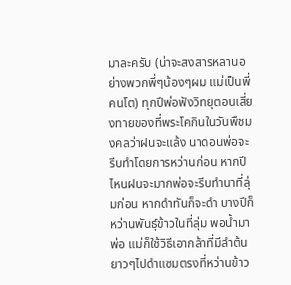มาละครับ (น่าจะสงสารหลานอย่างพวกพี่ๆน้องๆผม แม่เป็นพี่คนโต) ทุกปีพ่อฟังวิทยุตอนเสี่ยงทายของที่พระโคกินในวันพืชมงคลว่าฝนจะแล้ง นาดอนพ่อจะรีบทำโดยการหว่านก่อน หากปีไหนฝนจะมากพ่อจะรีบทำนาที่ลุ่มก่อน หากดำทันก็จะดำ บางปีก็หว่านพันธุ์ข้าวในที่ลุ่ม พอน้ำมา พ่อ แม่ก็ใช้วิธีเอากล้าที่มีลำต้นยาวๆไปดำแซมตรงที่หว่านข้าว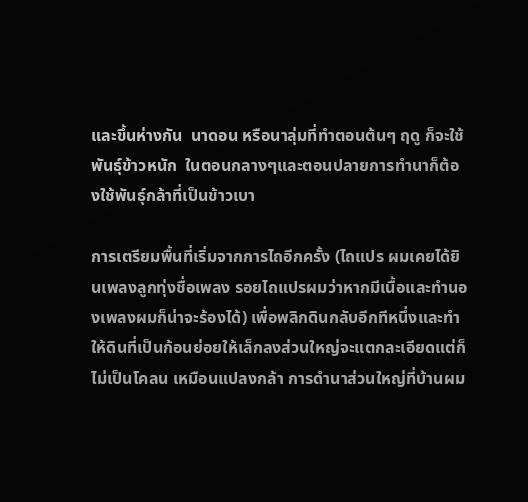และขึ้นห่างกัน  นาดอน หรือนาลุ่มที่ทำตอนต้นๆ ฤดู ก็จะใช้พันธุ์ข้าวหนัก  ในตอนกลางๆและตอนปลายการทำนาก็ต้องใช้พันธุ์กล้าที่เป็นข้าวเบา

การเตรียมพื้นที่เริ่มจากการไถอีกครั้ง (ไถแปร ผมเคยได้ยินเพลงลูกทุ่งชื่อเพลง รอยไถแปรผมว่าหากมีเนื้อและทำนองเพลงผมก็น่าจะร้องได้) เพื่อพลิกดินกลับอีกทีหนึ่งและทำให้ดินที่เป็นก้อนย่อยให้เล็กลงส่วนใหญ่จะแตกละเอียดแต่ก็ไม่เป็นโคลน เหมือนแปลงกล้า การดำนาส่วนใหญ่ที่บ้านผม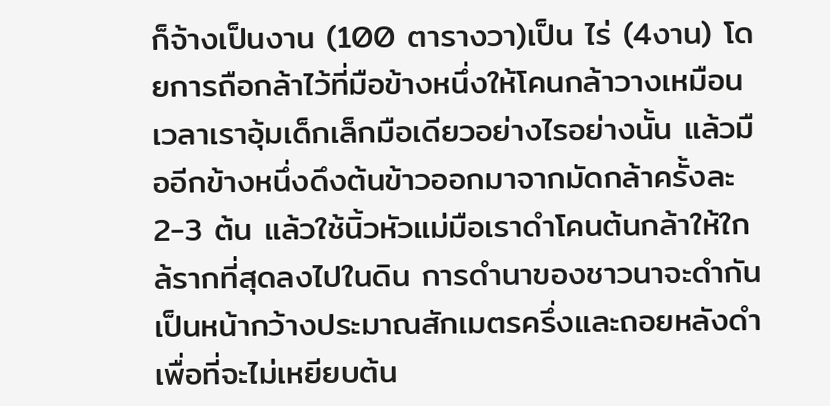ก็จ้างเป็นงาน (100 ตารางวา)เป็น ไร่ (4งาน) โดยการถือกล้าไว้ที่มือข้างหนึ่งให้โคนกล้าวางเหมือนเวลาเราอุ้มเด็กเล็กมือเดียวอย่างไรอย่างนั้น แล้วมืออีกข้างหนึ่งดึงต้นข้าวออกมาจากมัดกล้าครั้งละ2-3 ต้น แล้วใช้นิ้วหัวแม่มือเราดำโคนต้นกล้าให้ใกล้รากที่สุดลงไปในดิน การดำนาของชาวนาจะดำกันเป็นหน้ากว้างประมาณสักเมตรครึ่งและถอยหลังดำเพื่อที่จะไม่เหยียบต้น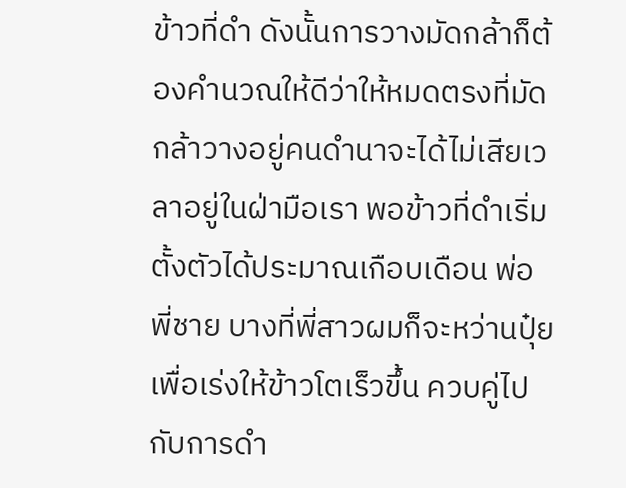ข้าวที่ดำ ดังนั้นการวางมัดกล้าก็ต้องคำนวณให้ดีว่าให้หมดตรงที่มัดกล้าวางอยู่คนดำนาจะได้ไม่เสียเวลาอยู่ในฝ่ามือเรา พอข้าวที่ดำเริ่มตั้งตัวได้ประมาณเกือบเดือน พ่อ พี่ชาย บางที่พี่สาวผมก็จะหว่านปุ๋ยเพื่อเร่งให้ข้าวโตเร็วขึ้น ควบคู่ไปกับการดำ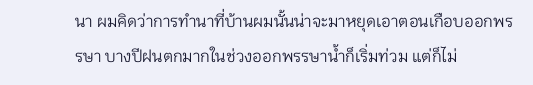นา ผมคิดว่าการทำนาที่บ้านผมนั้นน่าจะมาหยุดเอาตอนเกือบออกพรรษา บางปีฝนตกมากในช่วงออกพรรษาน้ำก็เริ่มท่วม แต่ก็ไม่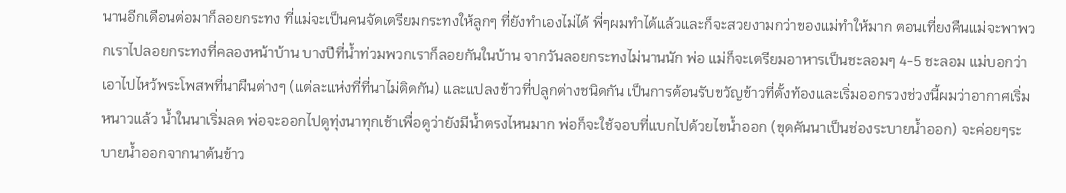นานอีกเดือนต่อมาก็ลอยกระทง ที่แม่จะเป็นคนจัดเตรียมกระทงให้ลูกๆ ที่ยังทำเองไม่ได้ พี่ๆผมทำได้แล้วและก็จะสวยงามกว่าของแม่ทำให้มาก ตอนเที่ยงคืนแม่จะพาพวกเราไปลอยกระทงที่คลองหน้าบ้าน บางปีที่น้ำท่วมพวกเราก็ลอยกันในบ้าน จากวันลอยกระทงไม่นานนัก พ่อ แม่ก็จะเตรียมอาหารเป็นชะลอมๆ 4-5 ชะลอม แม่บอกว่าเอาไปไหว้พระโพสพที่นาผืนต่างๆ (แต่ละแห่งที่ที่นาไม่ติดกัน) และแปลงข้าวที่ปลูกต่างชนิดกัน เป็นการต้อนรับขวัญข้าวที่ตั้งท้องและเริ่มออกรวงช่วงนี้ผมว่าอากาศเริ่มหนาวแล้ว น้ำในนาเริ่มลด พ่อจะออกไปดูทุ่งนาทุกเช้าเพื่อดูว่ายังมีน้ำตรงไหนมาก พ่อก็จะใช้จอบที่แบกไปด้วยไขน้ำออก (ขุดคันนาเป็นช่องระบายน้ำออก) จะค่อยๆระบายน้ำออกจากนาต้นข้าว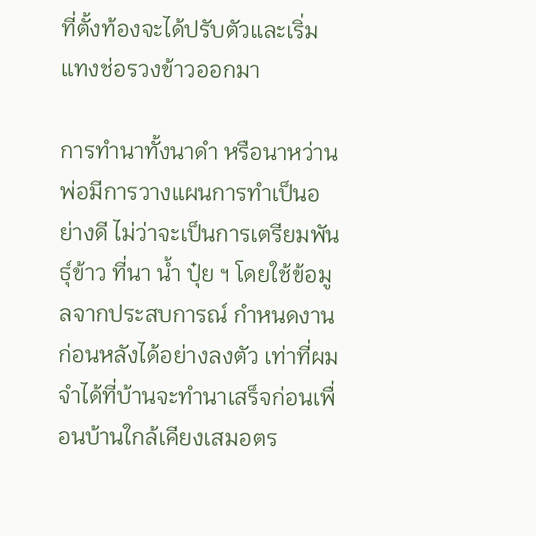ที่ตั้งท้องจะได้ปรับตัวและเริ่มแทงช่อรวงข้าวออกมา

การทำนาทั้งนาดำ หรือนาหว่านพ่อมีการวางแผนการทำเป็นอย่างดี ไม่ว่าจะเป็นการเตรียมพันธุ์ข้าว ที่นา น้ำ ปุ๋ย ฯ โดยใช้ข้อมูลจากประสบการณ์ กำหนดงานก่อนหลังได้อย่างลงตัว เท่าที่ผมจำได้ที่บ้านจะทำนาเสร็จก่อนเพื่อนบ้านใกล้เคียงเสมอตร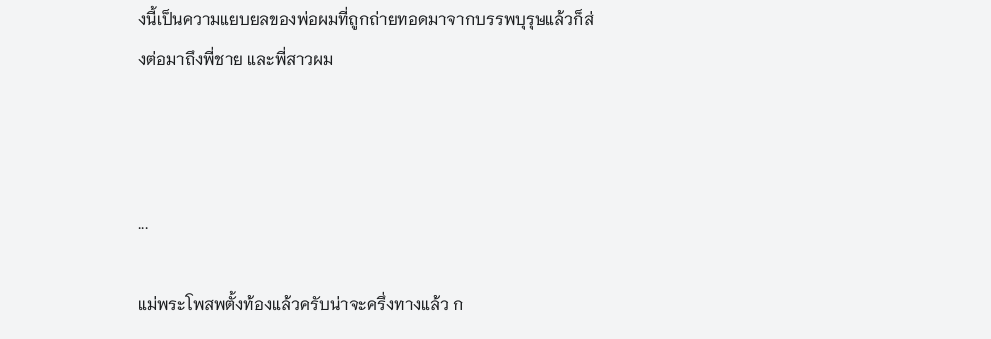งนี้เป็นความแยบยลของพ่อผมที่ถูกถ่ายทอดมาจากบรรพบุรุษแล้วก็ส่งต่อมาถึงพี่ชาย และพี่สาวผม



...

แม่พระโพสพตั้งท้องแล้วครับน่าจะครึ่งทางแล้ว ก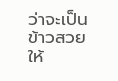ว่าจะเป็นข้าวสวยให้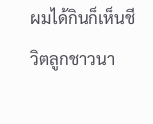ผมได้กินก็เห็นชีวิตลูกชาวนา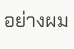อย่างผม